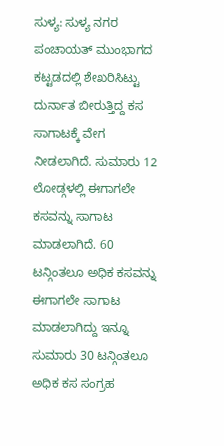ಸುಳ್ಯ: ಸುಳ್ಯ ನಗರ ಪಂಚಾಯತ್ ಮುಂಭಾಗದ ಕಟ್ಟಡದಲ್ಲಿ ಶೇಖರಿಸಿಟ್ಟು ದುರ್ನಾತ ಬೀರುತ್ತಿದ್ದ ಕಸ ಸಾಗಾಟಕ್ಕೆ ವೇಗ ನೀಡಲಾಗಿದೆ. ಸುಮಾರು 12 ಲೋಡ್ಗಳಲ್ಲಿ ಈಗಾಗಲೇ ಕಸವನ್ನು ಸಾಗಾಟ ಮಾಡಲಾಗಿದೆ. 60 ಟನ್ಗಿಂತಲೂ ಅಧಿಕ ಕಸವನ್ನು ಈಗಾಗಲೇ ಸಾಗಾಟ ಮಾಡಲಾಗಿದ್ದು ಇನ್ನೂ ಸುಮಾರು 30 ಟನ್ಗಿಂತಲೂ ಅಧಿಕ ಕಸ ಸಂಗ್ರಹ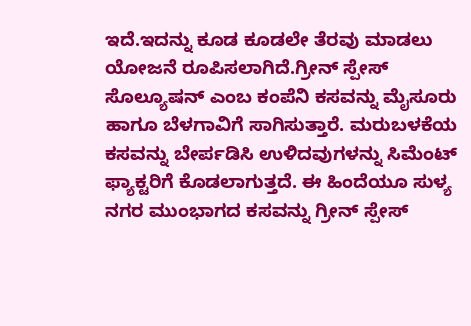ಇದೆ.ಇದನ್ನು ಕೂಡ ಕೂಡಲೇ ತೆರವು ಮಾಡಲು
ಯೋಜನೆ ರೂಪಿಸಲಾಗಿದೆ.ಗ್ರೀನ್ ಸ್ಪೇಸ್ ಸೊಲ್ಯೂಷನ್ ಎಂಬ ಕಂಪೆನಿ ಕಸವನ್ನು ಮೈಸೂರು ಹಾಗೂ ಬೆಳಗಾವಿಗೆ ಸಾಗಿಸುತ್ತಾರೆ. ಮರುಬಳಕೆಯ ಕಸವನ್ನು ಬೇರ್ಪಡಿಸಿ ಉಳಿದವುಗಳನ್ನು ಸಿಮೆಂಟ್ ಫ್ಯಾಕ್ಟರಿಗೆ ಕೊಡಲಾಗುತ್ತದೆ. ಈ ಹಿಂದೆಯೂ ಸುಳ್ಯ ನಗರ ಮುಂಭಾಗದ ಕಸವನ್ನು ಗ್ರೀನ್ ಸ್ಪೇಸ್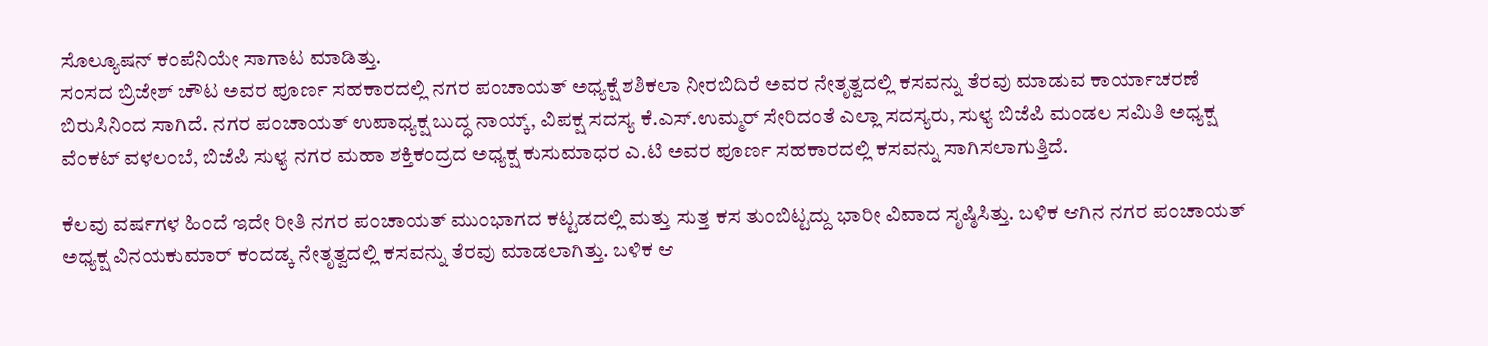ಸೊಲ್ಯೂಷನ್ ಕಂಪೆನಿಯೇ ಸಾಗಾಟ ಮಾಡಿತ್ತು.
ಸಂಸದ ಬ್ರಿಜೇಶ್ ಚೌಟ ಅವರ ಪೂರ್ಣ ಸಹಕಾರದಲ್ಲಿ ನಗರ ಪಂಚಾಯತ್ ಅಧ್ಯಕ್ಷೆ ಶಶಿಕಲಾ ನೀರಬಿದಿರೆ ಅವರ ನೇತೃತ್ವದಲ್ಲಿ ಕಸವನ್ನು ತೆರವು ಮಾಡುವ ಕಾರ್ಯಾಚರಣೆ ಬಿರುಸಿನಿಂದ ಸಾಗಿದೆ. ನಗರ ಪಂಚಾಯತ್ ಉಪಾಧ್ಯಕ್ಷ ಬುದ್ಧ ನಾಯ್ಕ್, ವಿಪಕ್ಷ ಸದಸ್ಯ ಕೆ.ಎಸ್.ಉಮ್ಮರ್ ಸೇರಿದಂತೆ ಎಲ್ಲಾ ಸದಸ್ಯರು, ಸುಳ್ಯ ಬಿಜೆಪಿ ಮಂಡಲ ಸಮಿತಿ ಅಧ್ಯಕ್ಷ ವೆಂಕಟ್ ವಳಲಂಬೆ, ಬಿಜೆಪಿ ಸುಳ್ಯ ನಗರ ಮಹಾ ಶಕ್ತಿಕಂದ್ರದ ಅಧ್ಯಕ್ಷ ಕುಸುಮಾಧರ ಎ.ಟಿ ಅವರ ಪೂರ್ಣ ಸಹಕಾರದಲ್ಲಿ ಕಸವನ್ನು ಸಾಗಿಸಲಾಗುತ್ತಿದೆ.

ಕೆಲವು ವರ್ಷಗಳ ಹಿಂದೆ ಇದೇ ರೀತಿ ನಗರ ಪಂಚಾಯತ್ ಮುಂಭಾಗದ ಕಟ್ಟಡದಲ್ಲಿ ಮತ್ತು ಸುತ್ತ ಕಸ ತುಂಬಿಟ್ಟದ್ದು ಭಾರೀ ವಿವಾದ ಸೃಷ್ಠಿಸಿತ್ತು. ಬಳಿಕ ಆಗಿನ ನಗರ ಪಂಚಾಯತ್ ಅಧ್ಯಕ್ಷ ವಿನಯಕುಮಾರ್ ಕಂದಡ್ಕ ನೇತೃತ್ವದಲ್ಲಿ ಕಸವನ್ನು ತೆರವು ಮಾಡಲಾಗಿತ್ತು. ಬಳಿಕ ಆ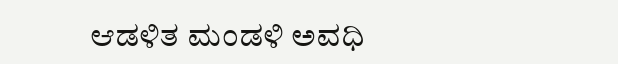ಆಡಳಿತ ಮಂಡಳಿ ಅವಧಿ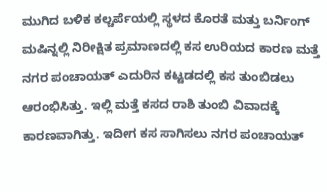ಮುಗಿದ ಬಳಿಕ ಕಲ್ಚರ್ಪೆಯಲ್ಲಿ ಸ್ಥಳದ ಕೊರತೆ ಮತ್ತು ಬರ್ನಿಂಗ್ ಮಷಿನ್ನಲ್ಲಿ ನಿರೀಕ್ಷಿತ ಪ್ರಮಾಣದಲ್ಲಿ ಕಸ ಉರಿಯದ ಕಾರಣ ಮತ್ತೆ ನಗರ ಪಂಚಾಯತ್ ಎದುರಿನ ಕಟ್ಟಡದಲ್ಲಿ ಕಸ ತುಂಬಿಡಲು ಆರಂಭಿಸಿತ್ತು. ಇಲ್ಲಿ ಮತ್ತೆ ಕಸದ ರಾಶಿ ತುಂಬಿ ವಿವಾದಕ್ಕೆ ಕಾರಣವಾಗಿತ್ತು. ಇದೀಗ ಕಸ ಸಾಗಿಸಲು ನಗರ ಪಂಚಾಯತ್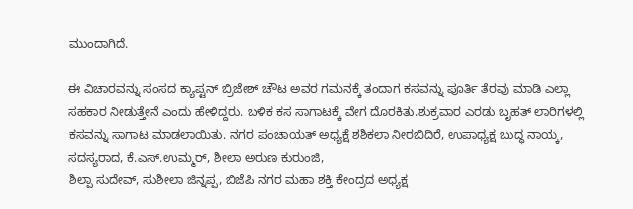ಮುಂದಾಗಿದೆ.

ಈ ವಿಚಾರವನ್ನು ಸಂಸದ ಕ್ಯಾಪ್ಟನ್ ಬ್ರಿಜೇಶ್ ಚೌಟ ಅವರ ಗಮನಕ್ಕೆ ತಂದಾಗ ಕಸವನ್ನು ಪೂರ್ತಿ ತೆರವು ಮಾಡಿ ಎಲ್ಲಾ ಸಹಕಾರ ನೀಡುತ್ತೇನೆ ಎಂದು ಹೇಳಿದ್ದರು. ಬಳಿಕ ಕಸ ಸಾಗಾಟಕ್ಕೆ ವೇಗ ದೊರಕಿತು.ಶುಕ್ರವಾರ ಎರಡು ಬೃಹತ್ ಲಾರಿಗಳಲ್ಲಿ ಕಸವನ್ನು ಸಾಗಾಟ ಮಾಡಲಾಯಿತು. ನಗರ ಪಂಚಾಯತ್ ಅಧ್ಯಕ್ಷೆ ಶಶಿಕಲಾ ನೀರಬಿದಿರೆ, ಉಪಾಧ್ಯಕ್ಷ ಬುದ್ಧ ನಾಯ್ಕ, ಸದಸ್ಯರಾದ, ಕೆ.ಎಸ್.ಉಮ್ಮರ್, ಶೀಲಾ ಅರುಣ ಕುರುಂಜಿ,
ಶಿಲ್ಪಾ ಸುದೇವ್, ಸುಶೀಲಾ ಜಿನ್ನಪ್ಪ, ಬಿಜೆಪಿ ನಗರ ಮಹಾ ಶಕ್ತಿ ಕೇಂದ್ರದ ಅಧ್ಯಕ್ಷ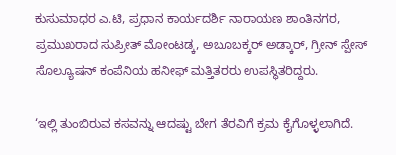ಕುಸುಮಾಧರ ಎ.ಟಿ, ಪ್ರಧಾನ ಕಾರ್ಯದರ್ಶಿ ನಾರಾಯಣ ಶಾಂತಿನಗರ, ಪ್ರಮುಖರಾದ ಸುಪ್ರೀತ್ ಮೋಂಟಡ್ಕ, ಅಬೂಬಕ್ಕರ್ ಅಡ್ಕಾರ್, ಗ್ರೀನ್ ಸ್ಪೇಸ್ ಸೊಲ್ಯೂಷನ್ ಕಂಪೆನಿಯ ಹನೀಫ್ ಮತ್ತಿತರರು ಉಪಸ್ಥಿತರಿದ್ದರು.

‘ಇಲ್ಲಿ ತುಂಬಿರುವ ಕಸವನ್ನು ಆದಷ್ಟು ಬೇಗ ತೆರವಿಗೆ ಕ್ರಮ ಕೈಗೊಳ್ಳಲಾಗಿದೆ.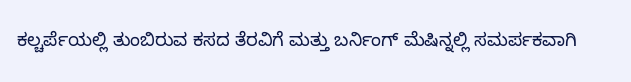ಕಲ್ಚರ್ಪೆಯಲ್ಲಿ ತುಂಬಿರುವ ಕಸದ ತೆರವಿಗೆ ಮತ್ತು ಬರ್ನಿಂಗ್ ಮೆಷಿನ್ನಲ್ಲಿ ಸಮರ್ಪಕವಾಗಿ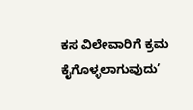ಕಸ ವಿಲೇವಾರಿಗೆ ಕ್ರಮ ಕೈಗೊಳ್ಳಲಾಗುವುದು’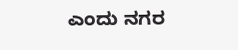ಎಂದು ನಗರ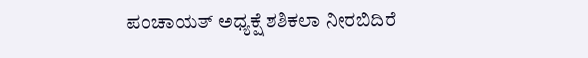ಪಂಚಾಯತ್ ಅಧ್ಯಕ್ಷೆ ಶಶಿಕಲಾ ನೀರಬಿದಿರೆ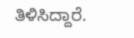ತಿಳಿಸಿದ್ದಾರೆ.